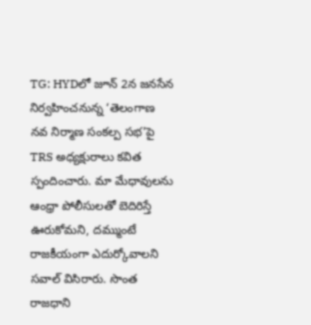TG: HYDలో జూన్ 2న జనసేన నిర్వహించనున్న ‘తెలంగాణ నవ నిర్మాణ సంకల్ప సభ’పై TRS అధ్యక్షురాలు కవిత స్పందించారు. మా మేధావులను ఆంధ్రా పోలీసులతో బెదిరిస్తే ఊరుకోమని, దమ్ముంటే రాజకీయంగా ఎదుర్కోవాలని సవాల్ విసిరారు. సొంత రాజధాని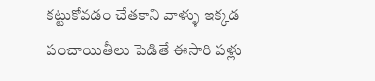కట్టుకోవడం చేతకాని వాళ్ళు ఇక్కడ పంచాయితీలు పెడితే ఈసారి పళ్లు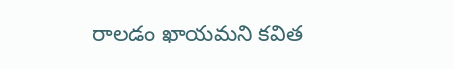రాలడం ఖాయమని కవిత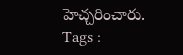హెచ్చరించారు.
Tags :